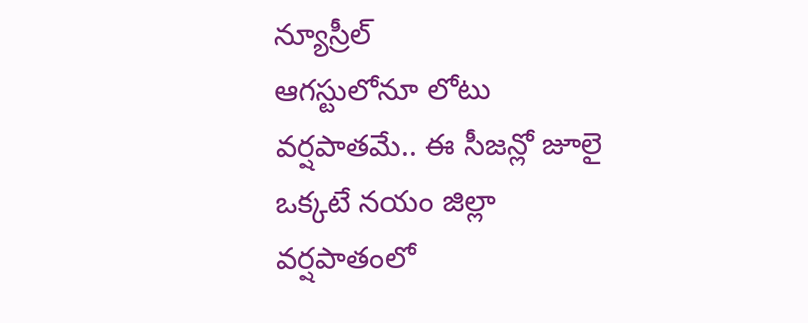న్యూస్రీల్
ఆగస్టులోనూ లోటు వర్షపాతమే.. ఈ సీజన్లో జూలై ఒక్కటే నయం జిల్లా వర్షపాతంలో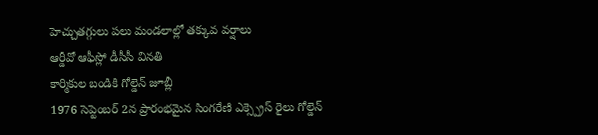హెచ్చుతగ్గులు పలు మండలాల్లో తక్కువ వర్షాలు
ఆర్డీవో ఆఫీస్లో డీసీసీ వినతి
కార్మికుల బండికి గోల్డెన్ జూబ్లీ
1976 సెప్టెంబర్ 2న ప్రారంభమైన సింగరేణి ఎక్స్ప్రెస్ రైలు గోల్డెన్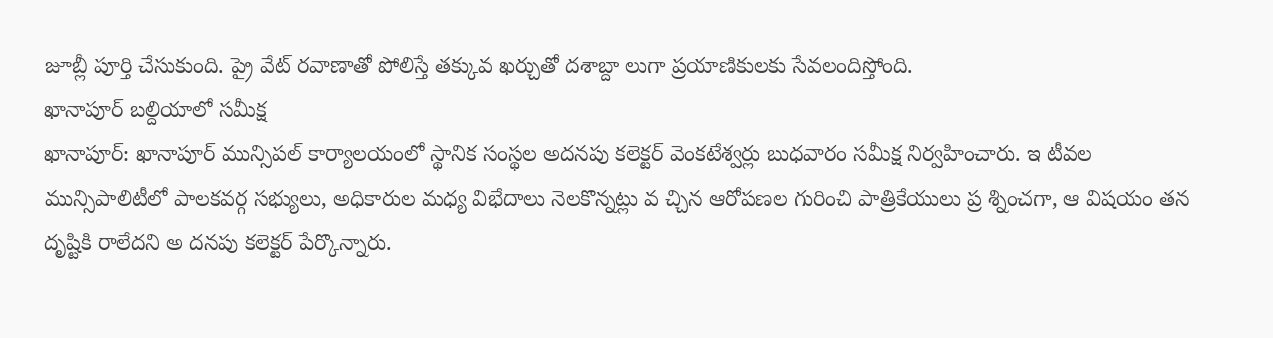జూబ్లీ పూర్తి చేసుకుంది. ప్రై వేట్ రవాణాతో పోలిస్తే తక్కువ ఖర్చుతో దశాబ్దా లుగా ప్రయాణికులకు సేవలందిస్తోంది.
ఖానాపూర్ బల్దియాలో సమీక్ష
ఖానాపూర్: ఖానాపూర్ మున్సిపల్ కార్యాలయంలో స్థానిక సంస్థల అదనపు కలెక్టర్ వెంకటేశ్వర్లు బుధవారం సమీక్ష నిర్వహించారు. ఇ టీవల మున్సిపాలిటీలో పాలకవర్గ సభ్యులు, అధికారుల మధ్య విభేదాలు నెలకొన్నట్లు వ చ్చిన ఆరోపణల గురించి పాత్రికేయులు ప్ర శ్నించగా, ఆ విషయం తన దృష్టికి రాలేదని అ దనపు కలెక్టర్ పేర్కొన్నారు.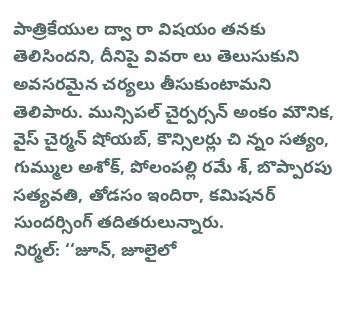పాత్రికేయుల ద్వా రా విషయం తనకు తెలిసిందని, దీనిపై వివరా లు తెలుసుకుని అవసరమైన చర్యలు తీసుకుంటామని తెలిపారు. మున్సిపల్ చైర్పర్సన్ అంకం మౌనిక, వైస్ చైర్మన్ షోయబ్, కౌన్సిలర్లు చి న్నం సత్యం, గుమ్ముల అశోక్, పోలంపల్లి రమే శ్, బొప్పారపు సత్యవతి, తోడసం ఇందిరా, కమిషనర్ సుందర్సింగ్ తదితరులున్నారు.
నిర్మల్: ‘‘జూన్, జూలైలో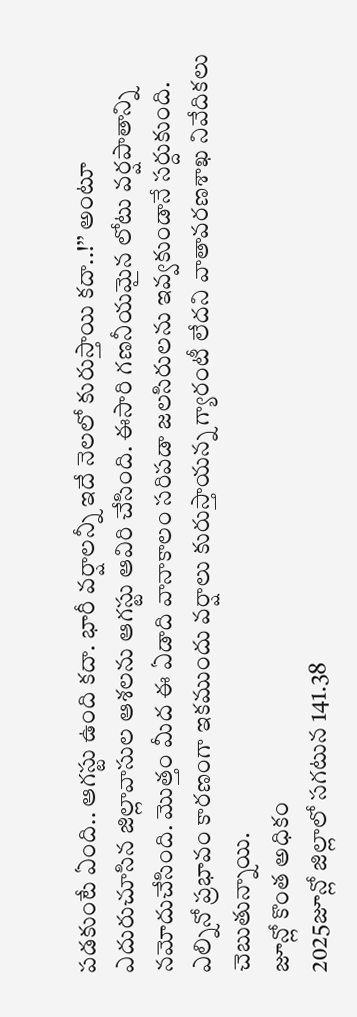పడకుంటే ఏంది.. ఆగస్టు ఉంది కదా. భారీ వర్షాలన్నీ ఇదే నెలలో కురుస్తాయి కదా..!’’ అంటూ ఎదురుచూసిన జిల్లావాసుల ఆశలను ఆగస్టు ఆవిరి చేసింది. ఈసారి గణనీయమైన లోటు వర్షపాతాన్ని నమోదుచేసింది. మొత్తం మీద ఈ ఏడాది వానాకాలం సరిపడా జలసిరులను ఇవ్వకుండానే సర్దుకుంది. ఎల్నినో ప్రభావం కారణంగా ఇకముందు వర్షాలు కురుస్తాయన్న గ్యారంటీ లేదని వాతావరణశాఖ నివేదికలు చెబుతున్నాయి.
జూన్లో కొంత అధికం
2025జూన్లో జిల్లాలో సగటున 141.38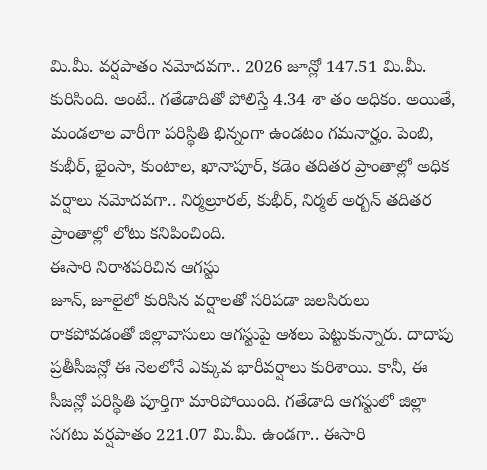మి.మీ. వర్షపాతం నమోదవగా.. 2026 జూన్లో 147.51 మి.మీ. కురిసింది. అంటే.. గతేడాదితో పోలిస్తే 4.34 శా తం అధికం. అయితే, మండలాల వారీగా పరిస్థితి భిన్నంగా ఉండటం గమనార్హం. పెంబి, కుభీర్, భైంసా, కుంటాల, ఖానాపూర్, కడెం తదితర ప్రాంతాల్లో అధిక వర్షాలు నమోదవగా.. నిర్మల్రూరల్, కుభీర్, నిర్మల్ అర్బన్ తదితర ప్రాంతాల్లో లోటు కనిపించింది.
ఈసారి నిరాశపరిచిన ఆగస్టు
జూన్, జూలైలో కురిసిన వర్షాలతో సరిపడా జలసిరులు రాకపోవడంతో జిల్లావాసులు ఆగస్టుపై ఆశలు పెట్టుకున్నారు. దాదాపు ప్రతీసీజన్లో ఈ నెలలోనే ఎక్కువ భారీవర్షాలు కురిశాయి. కానీ, ఈ సీజన్లో పరిస్థితి పూర్తిగా మారిపోయింది. గతేడాది ఆగస్టులో జిల్లా సగటు వర్షపాతం 221.07 మి.మీ. ఉండగా.. ఈసారి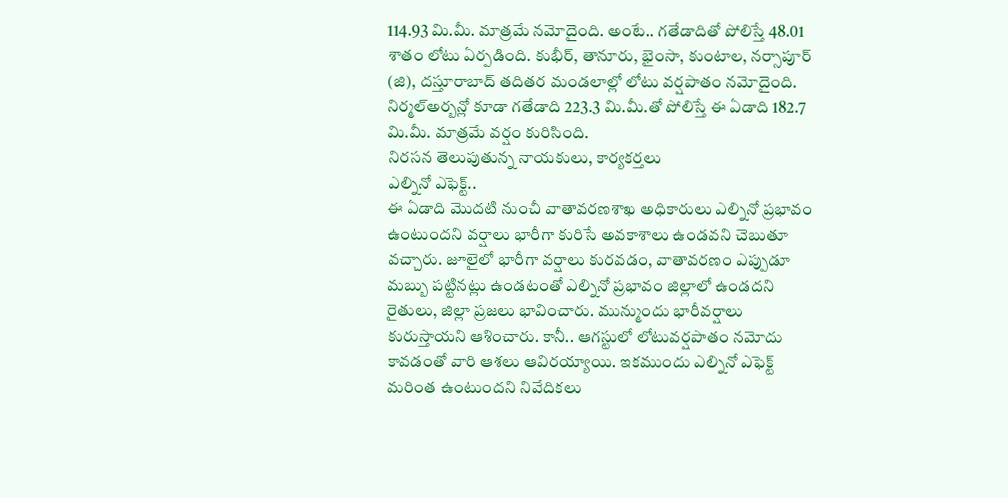114.93 మి.మీ. మాత్రమే నమోదైంది. అంటే.. గతేడాదితో పోలిస్తే 48.01 శాతం లోటు ఏర్పడింది. కుభీర్, తానూరు, భైంసా, కుంటాల, నర్సాపూర్ (జి), దస్తూరాబాద్ తదితర మండలాల్లో లోటు వర్షపాతం నమోదైంది. నిర్మల్అర్బన్లో కూడా గతేడాది 223.3 మి.మీ.తో పోలిస్తే ఈ ఏడాది 182.7 మి.మీ. మాత్రమే వర్షం కురిసింది.
నిరసన తెలుపుతున్న నాయకులు, కార్యకర్తలు
ఎల్నినో ఎఫెక్ట్..
ఈ ఏడాది మొదటి నుంచీ వాతావరణశాఖ అధికారులు ఎల్నినో ప్రభావం ఉంటుందని వర్షాలు భారీగా కురిసే అవకాశాలు ఉండవని చెబుతూ వచ్చారు. జూలైలో భారీగా వర్షాలు కురవడం, వాతావరణం ఎప్పుడూ మబ్బు పట్టినట్లు ఉండటంతో ఎల్నినో ప్రభావం జిల్లాలో ఉండదని రైతులు, జిల్లా ప్రజలు భావించారు. మున్ముందు భారీవర్షాలు కురుస్తాయని ఆశించారు. కానీ.. ఆగస్టులో లోటువర్షపాతం నమోదు కావడంతో వారి ఆశలు ఆవిరయ్యాయి. ఇకముందు ఎల్నినో ఎఫెక్ట్ మరింత ఉంటుందని నివేదికలు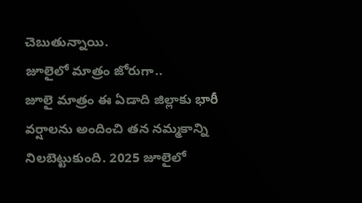చెబుతున్నాయి.
జూలైలో మాత్రం జోరుగా..
జూలై మాత్రం ఈ ఏడాది జిల్లాకు భారీ వర్షాలను అందించి తన నమ్మకాన్ని నిలబెట్టుకుంది. 2025 జూలైలో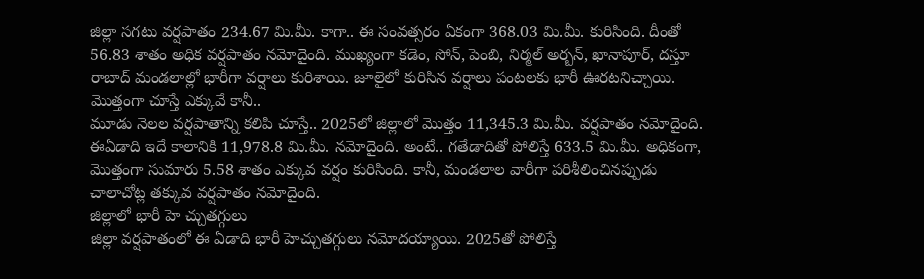జిల్లా సగటు వర్షపాతం 234.67 మి.మీ. కాగా.. ఈ సంవత్సరం ఏకంగా 368.03 మి.మీ. కురిసింది. దీంతో 56.83 శాతం అధిక వర్షపాతం నమోదైంది. ముఖ్యంగా కడెం, సోన్, పెంబి, నిర్మల్ అర్బన్, ఖానాపూర్, దస్తూ రాబాద్ మండలాల్లో భారీగా వర్షాలు కురిశాయి. జూలైలో కురిసిన వర్షాలు పంటలకు భారీ ఊరటనిచ్చాయి.
మొత్తంగా చూస్తే ఎక్కువే కానీ..
మూడు నెలల వర్షపాతాన్ని కలిపి చూస్తే.. 2025లో జిల్లాలో మొత్తం 11,345.3 మి.మీ. వర్షపాతం నమోదైంది. ఈఏడాది ఇదే కాలానికి 11,978.8 మి.మీ. నమోదైంది. అంటే.. గతేడాదితో పోలిస్తే 633.5 మి.మీ. అధికంగా, మొత్తంగా సుమారు 5.58 శాతం ఎక్కువ వర్షం కురిసింది. కానీ, మండలాల వారీగా పరిశీలించినప్పుడు చాలాచోట్ల తక్కువ వర్షపాతం నమోదైంది.
జిల్లాలో భారీ హె చ్చుతగ్గులు
జిల్లా వర్షపాతంలో ఈ ఏడాది భారీ హెచ్చుతగ్గులు నమోదయ్యాయి. 2025తో పోలిస్తే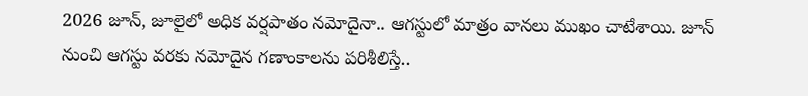2026 జూన్, జూలైలో అధిక వర్షపాతం నమోదైనా.. ఆగస్టులో మాత్రం వానలు ముఖం చాటేశాయి. జూన్ నుంచి ఆగస్టు వరకు నమోదైన గణాంకాలను పరిశీలిస్తే..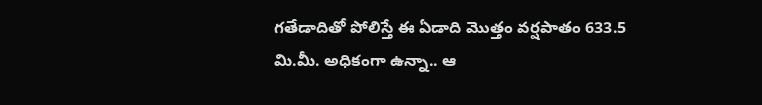గతేడాదితో పోలిస్తే ఈ ఏడాది మొత్తం వర్షపాతం 633.5 మి.మీ. అధికంగా ఉన్నా.. ఆ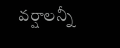వర్షాలన్నీ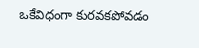ఒకేవిధంగా కురవకపోవడం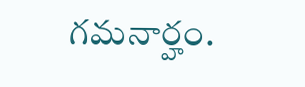గమనార్హం.